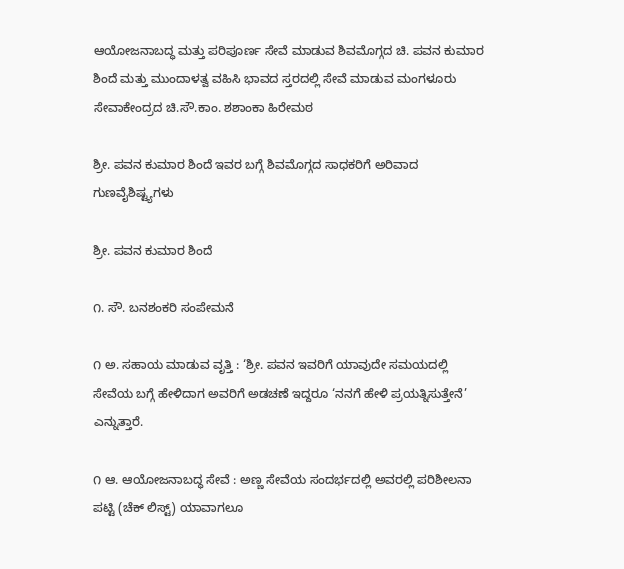ಆಯೋಜನಾಬದ್ಧ ಮತ್ತು ಪರಿಪೂರ್ಣ ಸೇವೆ ಮಾಡುವ ಶಿವಮೊಗ್ಗದ ಚಿ. ಪವನ ಕುಮಾರ ಶಿಂದೆ ಮತ್ತು ಮುಂದಾಳತ್ವ ವಹಿಸಿ ಭಾವದ ಸ್ತರದಲ್ಲಿ ಸೇವೆ ಮಾಡುವ ಮಂಗಳೂರು ಸೇವಾಕೇಂದ್ರದ ಚಿ.ಸೌ.ಕಾಂ. ಶಶಾಂಕಾ ಹಿರೇಮಠ

ಶ್ರೀ. ಪವನ ಕುಮಾರ ಶಿಂದೆ ಇವರ ಬಗ್ಗೆ ಶಿವಮೊಗ್ಗದ ಸಾಧಕರಿಗೆ ಅರಿವಾದ ಗುಣವೈಶಿಷ್ಟ್ಯಗಳು

ಶ್ರೀ. ಪವನ ಕುಮಾರ ಶಿಂದೆ

೧. ಸೌ. ಬನಶಂಕರಿ ಸಂಪೇಮನೆ

೧ ಅ. ಸಹಾಯ ಮಾಡುವ ವೃತ್ತಿ : ‘ಶ್ರೀ. ಪವನ ಇವರಿಗೆ ಯಾವುದೇ ಸಮಯದಲ್ಲಿ ಸೇವೆಯ ಬಗ್ಗೆ ಹೇಳಿದಾಗ ಅವರಿಗೆ ಅಡಚಣೆ ಇದ್ದರೂ ‘ನನಗೆ ಹೇಳಿ ಪ್ರಯತ್ನಿಸುತ್ತೇನೆ’ ಎನ್ನುತ್ತಾರೆ.

೧ ಆ. ಆಯೋಜನಾಬದ್ಧ ಸೇವೆ : ಅಣ್ಣ ಸೇವೆಯ ಸಂದರ್ಭದಲ್ಲಿ ಅವರಲ್ಲಿ ಪರಿಶೀಲನಾ ಪಟ್ಟಿ (ಚೆಕ್ ಲಿಸ್ಟ್) ಯಾವಾಗಲೂ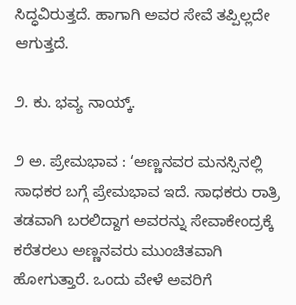ಸಿದ್ಧವಿರುತ್ತದೆ. ಹಾಗಾಗಿ ಅವರ ಸೇವೆ ತಪ್ಪಿಲ್ಲದೇ ಆಗುತ್ತದೆ.

೨. ಕು. ಭವ್ಯ ನಾಯ್ಕ್.

೨ ಅ. ಪ್ರೇಮಭಾವ : ‘ಅಣ್ಣನವರ ಮನಸ್ಸಿನಲ್ಲಿ ಸಾಧಕರ ಬಗ್ಗೆ ಪ್ರೇಮಭಾವ ಇದೆ. ಸಾಧಕರು ರಾತ್ರಿ ತಡವಾಗಿ ಬರಲಿದ್ದಾಗ ಅವರನ್ನು ಸೇವಾಕೇಂದ್ರಕ್ಕೆ ಕರೆತರಲು ಅಣ್ಣನವರು ಮುಂಚಿತವಾಗಿ ಹೋಗುತ್ತಾರೆ. ಒಂದು ವೇಳೆ ಅವರಿಗೆ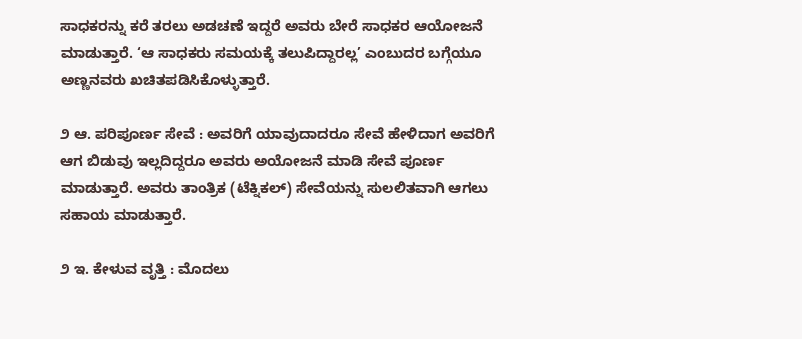ಸಾಧಕರನ್ನು ಕರೆ ತರಲು ಅಡಚಣೆ ಇದ್ದರೆ ಅವರು ಬೇರೆ ಸಾಧಕರ ಆಯೋಜನೆ ಮಾಡುತ್ತಾರೆ. ‘ಆ ಸಾಧಕರು ಸಮಯಕ್ಕೆ ತಲುಪಿದ್ದಾರಲ್ಲ’ ಎಂಬುದರ ಬಗ್ಗೆಯೂ ಅಣ್ಣನವರು ಖಚಿತಪಡಿಸಿಕೊಳ್ಳುತ್ತಾರೆ.

೨ ಆ. ಪರಿಪೂರ್ಣ ಸೇವೆ : ಅವರಿಗೆ ಯಾವುದಾದರೂ ಸೇವೆ ಹೇಳಿದಾಗ ಅವರಿಗೆ ಆಗ ಬಿಡುವು ಇಲ್ಲದಿದ್ದರೂ ಅವರು ಅಯೋಜನೆ ಮಾಡಿ ಸೇವೆ ಪೂರ್ಣ ಮಾಡುತ್ತಾರೆ. ಅವರು ತಾಂತ್ರಿಕ (ಟೆಕ್ನಿಕಲ್) ಸೇವೆಯನ್ನು ಸುಲಲಿತವಾಗಿ ಆಗಲು ಸಹಾಯ ಮಾಡುತ್ತಾರೆ.

೨ ಇ. ಕೇಳುವ ವೃತ್ತಿ : ಮೊದಲು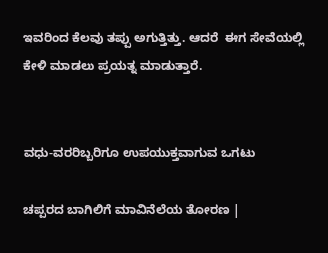ಇವರಿಂದ ಕೆಲವು ತಪ್ಪು ಅಗುತ್ತಿತ್ತು. ಆದರೆ  ಈಗ ಸೇವೆಯಲ್ಲಿ ಕೇಳಿ ಮಾಡಲು ಪ್ರಯತ್ನ ಮಾಡುತ್ತಾರೆ.


ವಧು-ವರರಿಬ್ಬರಿಗೂ ಉಪಯುಕ್ತವಾಗುವ ಒಗಟು

ಚಪ್ಪರದ ಬಾಗಿಲಿಗೆ ಮಾವಿನೆಲೆಯ ತೋರಣ |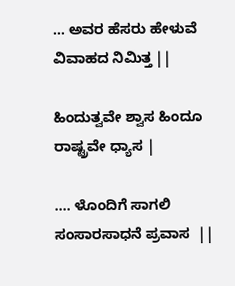… ಅವರ ಹೆಸರು ಹೇಳುವೆ ವಿವಾಹದ ನಿಮಿತ್ತ ||

ಹಿಂದುತ್ವವೇ ಶ್ವಾಸ ಹಿಂದೂ ರಾಷ್ಟ್ರವೇ ಧ್ಯಾಸ |

…. ಳೊಂದಿಗೆ ಸಾಗಲಿ ಸಂಸಾರಸಾಧನೆ ಪ್ರವಾಸ  ||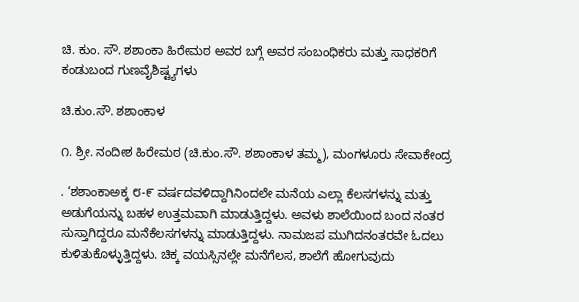ಚಿ. ಕುಂ. ಸೌ. ಶಶಾಂಕಾ ಹಿರೇಮಠ ಅವರ ಬಗ್ಗೆ ಅವರ ಸಂಬಂಧಿಕರು ಮತ್ತು ಸಾಧಕರಿಗೆ ಕಂಡುಬಂದ ಗುಣವೈಶಿಷ್ಟ್ಯಗಳು

ಚಿ.ಕುಂ.ಸೌ. ಶಶಾಂಕಾಳ

೧. ಶ್ರೀ. ನಂದೀಶ ಹಿರೇಮಠ (ಚಿ.ಕುಂ.ಸೌ. ಶಶಾಂಕಾಳ ತಮ್ಮ), ಮಂಗಳೂರು ಸೇವಾಕೇಂದ್ರ

. ‘ಶಶಾಂಕಾಅಕ್ಕ ೮-೯ ವರ್ಷದವಳಿದ್ದಾಗಿನಿಂದಲೇ ಮನೆಯ ಎಲ್ಲಾ ಕೆಲಸಗಳನ್ನು ಮತ್ತು ಅಡುಗೆಯನ್ನು ಬಹಳ ಉತ್ತಮವಾಗಿ ಮಾಡುತ್ತಿದ್ದಳು. ಅವಳು ಶಾಲೆಯಿಂದ ಬಂದ ನಂತರ ಸುಸ್ತಾಗಿದ್ದರೂ ಮನೆಕೆಲಸಗಳನ್ನು ಮಾಡುತ್ತಿದ್ದಳು. ನಾಮಜಪ ಮುಗಿದನಂತರವೇ ಓದಲು ಕುಳಿತುಕೊಳ್ಳುತ್ತಿದ್ದಳು. ಚಿಕ್ಕ ವಯಸ್ಸಿನಲ್ಲೇ ಮನೆಗೆಲಸ, ಶಾಲೆಗೆ ಹೋಗುವುದು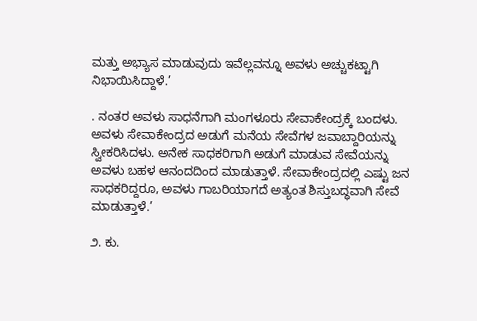ಮತ್ತು ಅಭ್ಯಾಸ ಮಾಡುವುದು ಇವೆಲ್ಲವನ್ನೂ ಅವಳು ಅಚ್ಚುಕಟ್ಟಾಗಿ ನಿಭಾಯಿಸಿದ್ದಾಳೆ.’

. ನಂತರ ಅವಳು ಸಾಧನೆಗಾಗಿ ಮಂಗಳೂರು ಸೇವಾಕೇಂದ್ರಕ್ಕೆ ಬಂದಳು. ಅವಳು ಸೇವಾಕೇಂದ್ರದ ಅಡುಗೆ ಮನೆಯ ಸೇವೆಗಳ ಜವಾಬ್ದಾರಿಯನ್ನು ಸ್ವೀಕರಿಸಿದಳು. ಅನೇಕ ಸಾಧಕರಿಗಾಗಿ ಅಡುಗೆ ಮಾಡುವ ಸೇವೆಯನ್ನು ಅವಳು ಬಹಳ ಆನಂದದಿಂದ ಮಾಡುತ್ತಾಳೆ. ಸೇವಾಕೇಂದ್ರದಲ್ಲಿ ಎಷ್ಟು ಜನ ಸಾಧಕರಿದ್ದರೂ, ಅವಳು ಗಾಬರಿಯಾಗದೆ ಅತ್ಯಂತ ಶಿಸ್ತುಬದ್ಧವಾಗಿ ಸೇವೆ ಮಾಡುತ್ತಾಳೆ.’

೨. ಕು.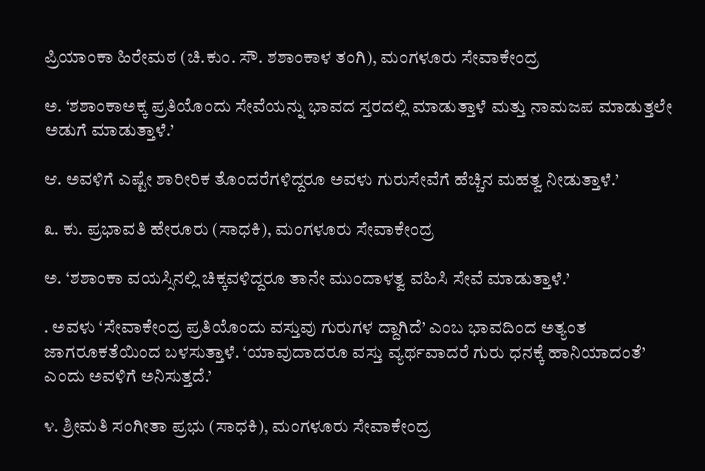ಪ್ರಿಯಾಂಕಾ ಹಿರೇಮಠ (ಚಿ.ಕುಂ. ಸೌ. ಶಶಾಂಕಾಳ ತಂಗಿ), ಮಂಗಳೂರು ಸೇವಾಕೇಂದ್ರ

ಅ. ‘ಶಶಾಂಕಾಅಕ್ಕ ಪ್ರತಿಯೊಂದು ಸೇವೆಯನ್ನು ಭಾವದ ಸ್ತರದಲ್ಲಿ ಮಾಡುತ್ತಾಳೆ ಮತ್ತು ನಾಮಜಪ ಮಾಡುತ್ತಲೇ ಅಡುಗೆ ಮಾಡುತ್ತಾಳೆ.’

ಆ. ಅವಳಿಗೆ ಎಷ್ಟೇ ಶಾರೀರಿಕ ತೊಂದರೆಗಳಿದ್ದರೂ ಅವಳು ಗುರುಸೇವೆಗೆ ಹೆಚ್ಚಿನ ಮಹತ್ವ ನೀಡುತ್ತಾಳೆ.’

೩. ಕು. ಪ್ರಭಾವತಿ ಹೇರೂರು (ಸಾಧಕಿ), ಮಂಗಳೂರು ಸೇವಾಕೇಂದ್ರ

ಅ. ‘ಶಶಾಂಕಾ ವಯಸ್ಸಿನಲ್ಲಿ ಚಿಕ್ಕವಳಿದ್ದರೂ ತಾನೇ ಮುಂದಾಳತ್ವ ವಹಿಸಿ ಸೇವೆ ಮಾಡುತ್ತಾಳೆ.’

. ಅವಳು ‘ಸೇವಾಕೇಂದ್ರ ಪ್ರತಿಯೊಂದು ವಸ್ತುವು ಗುರುಗಳ ದ್ದಾಗಿದೆ’ ಎಂಬ ಭಾವದಿಂದ ಅತ್ಯಂತ ಜಾಗರೂಕತೆಯಿಂದ ಬಳಸುತ್ತಾಳೆ. ‘ಯಾವುದಾದರೂ ವಸ್ತು ವ್ಯರ್ಥವಾದರೆ ಗುರು ಧನಕ್ಕೆ ಹಾನಿಯಾದಂತೆ’ ಎಂದು ಅವಳಿಗೆ ಅನಿಸುತ್ತದೆ.’

೪. ಶ್ರೀಮತಿ ಸಂಗೀತಾ ಪ್ರಭು (ಸಾಧಕಿ), ಮಂಗಳೂರು ಸೇವಾಕೇಂದ್ರ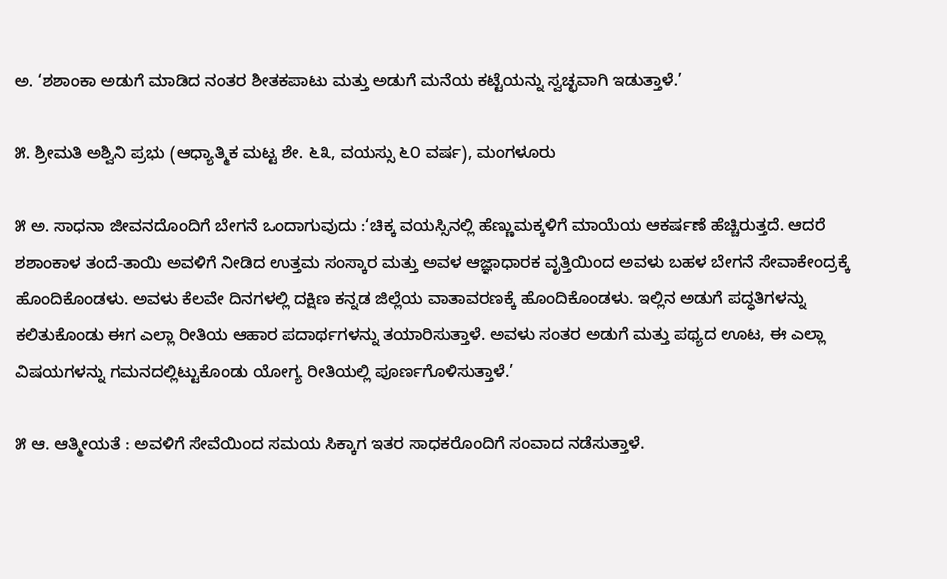ಅ. ‘ಶಶಾಂಕಾ ಅಡುಗೆ ಮಾಡಿದ ನಂತರ ಶೀತಕಪಾಟು ಮತ್ತು ಅಡುಗೆ ಮನೆಯ ಕಟ್ಟೆಯನ್ನು ಸ್ವಚ್ಛವಾಗಿ ಇಡುತ್ತಾಳೆ.’

೫. ಶ್ರೀಮತಿ ಅಶ್ವಿನಿ ಪ್ರಭು (ಆಧ್ಯಾತ್ಮಿಕ ಮಟ್ಟ ಶೇ. ೬೩, ವಯಸ್ಸು ೬೦ ವರ್ಷ), ಮಂಗಳೂರು

೫ ಅ. ಸಾಧನಾ ಜೀವನದೊಂದಿಗೆ ಬೇಗನೆ ಒಂದಾಗುವುದು :‘ಚಿಕ್ಕ ವಯಸ್ಸಿನಲ್ಲಿ ಹೆಣ್ಣುಮಕ್ಕಳಿಗೆ ಮಾಯೆಯ ಆಕರ್ಷಣೆ ಹೆಚ್ಚಿರುತ್ತದೆ. ಆದರೆ ಶಶಾಂಕಾಳ ತಂದೆ-ತಾಯಿ ಅವಳಿಗೆ ನೀಡಿದ ಉತ್ತಮ ಸಂಸ್ಕಾರ ಮತ್ತು ಅವಳ ಆಜ್ಞಾಧಾರಕ ವೃತ್ತಿಯಿಂದ ಅವಳು ಬಹಳ ಬೇಗನೆ ಸೇವಾಕೇಂದ್ರಕ್ಕೆ ಹೊಂದಿಕೊಂಡಳು. ಅವಳು ಕೆಲವೇ ದಿನಗಳಲ್ಲಿ ದಕ್ಷಿಣ ಕನ್ನಡ ಜಿಲ್ಲೆಯ ವಾತಾವರಣಕ್ಕೆ ಹೊಂದಿಕೊಂಡಳು. ಇಲ್ಲಿನ ಅಡುಗೆ ಪದ್ಧತಿಗಳನ್ನು ಕಲಿತುಕೊಂಡು ಈಗ ಎಲ್ಲಾ ರೀತಿಯ ಆಹಾರ ಪದಾರ್ಥಗಳನ್ನು ತಯಾರಿಸುತ್ತಾಳೆ. ಅವಳು ಸಂತರ ಅಡುಗೆ ಮತ್ತು ಪಥ್ಯದ ಊಟ, ಈ ಎಲ್ಲಾ ವಿಷಯಗಳನ್ನು ಗಮನದಲ್ಲಿಟ್ಟುಕೊಂಡು ಯೋಗ್ಯ ರೀತಿಯಲ್ಲಿ ಪೂರ್ಣಗೊಳಿಸುತ್ತಾಳೆ.’

೫ ಆ. ಆತ್ಮೀಯತೆ : ಅವಳಿಗೆ ಸೇವೆಯಿಂದ ಸಮಯ ಸಿಕ್ಕಾಗ ಇತರ ಸಾಧಕರೊಂದಿಗೆ ಸಂವಾದ ನಡೆಸುತ್ತಾಳೆ.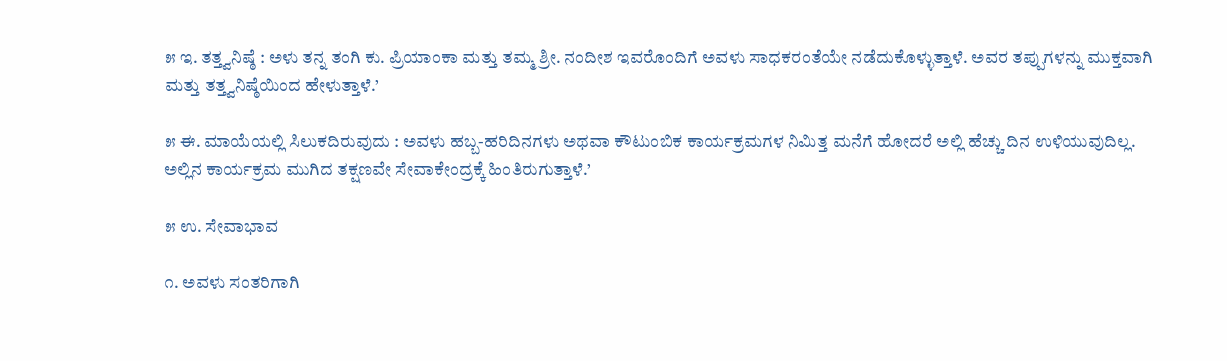೫ ಇ. ತತ್ತ್ವನಿಷ್ಠೆ : ಅಳು ತನ್ನ ತಂಗಿ ಕು. ಪ್ರಿಯಾಂಕಾ ಮತ್ತು ತಮ್ಮ ಶ್ರೀ. ನಂದೀಶ ಇವರೊಂದಿಗೆ ಅವಳು ಸಾಧಕರಂತೆಯೇ ನಡೆದುಕೊಳ್ಳುತ್ತಾಳೆ. ಅವರ ತಪ್ಪುಗಳನ್ನು ಮುಕ್ತವಾಗಿ ಮತ್ತು ತತ್ತ್ವನಿಷ್ಠೆಯಿಂದ ಹೇಳುತ್ತಾಳೆ.’

೫ ಈ. ಮಾಯೆಯಲ್ಲಿ ಸಿಲುಕದಿರುವುದು : ಅವಳು ಹಬ್ಬ-ಹರಿದಿನಗಳು ಅಥವಾ ಕೌಟುಂಬಿಕ ಕಾರ್ಯಕ್ರಮಗಳ ನಿಮಿತ್ತ ಮನೆಗೆ ಹೋದರೆ ಅಲ್ಲಿ ಹೆಚ್ಚು ದಿನ ಉಳಿಯುವುದಿಲ್ಲ. ಅಲ್ಲಿನ ಕಾರ್ಯಕ್ರಮ ಮುಗಿದ ತಕ್ಷಣವೇ ಸೇವಾಕೇಂದ್ರಕ್ಕೆ ಹಿಂತಿರುಗುತ್ತಾಳೆ.’

೫ ಉ. ಸೇವಾಭಾವ

೧. ಅವಳು ಸಂತರಿಗಾಗಿ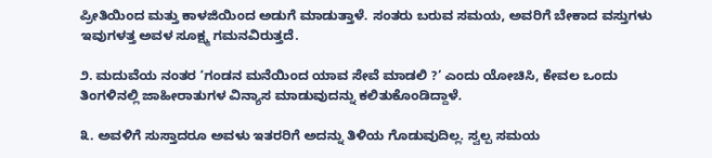ಪ್ರೀತಿಯಿಂದ ಮತ್ತು ಕಾಳಜಿಯಿಂದ ಅಡುಗೆ ಮಾಡುತ್ತಾಳೆ. ಸಂತರು ಬರುವ ಸಮಯ, ಅವರಿಗೆ ಬೇಕಾದ ವಸ್ತುಗಳು  ಇವುಗಳತ್ತ ಅವಳ ಸೂಕ್ಷ್ಮ ಗಮನವಿರುತ್ತದೆ.

೨. ಮದುವೆಯ ನಂತರ ‘ಗಂಡನ ಮನೆಯಿಂದ ಯಾವ ಸೇವೆ ಮಾಡಲಿ ?’ ಎಂದು ಯೋಚಿಸಿ, ಕೇವಲ ಒಂದು ತಿಂಗಳಿನಲ್ಲಿ ಜಾಹೀರಾತುಗಳ ವಿನ್ಯಾಸ ಮಾಡುವುದನ್ನು ಕಲಿತುಕೊಂಡಿದ್ದಾಳೆ.

೩. ಅವಳಿಗೆ ಸುಸ್ತಾದರೂ ಅವಳು ಇತರರಿಗೆ ಅದನ್ನು ತಿಳಿಯ ಗೊಡುವುದಿಲ್ಲ. ಸ್ವಲ್ಪ ಸಮಯ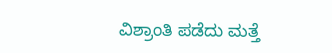ವಿಶ್ರಾಂತಿ ಪಡೆದು ಮತ್ತೆ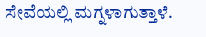ಸೇವೆಯಲ್ಲಿ ಮಗ್ನಳಾಗುತ್ತಾಳೆ.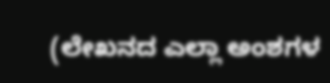(ಲೇಖನದ ಎಲ್ಲಾ ಅಂಶಗಳ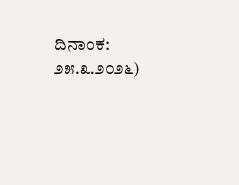ದಿನಾಂಕ: ೨೫.೩.೨೦೨೬)